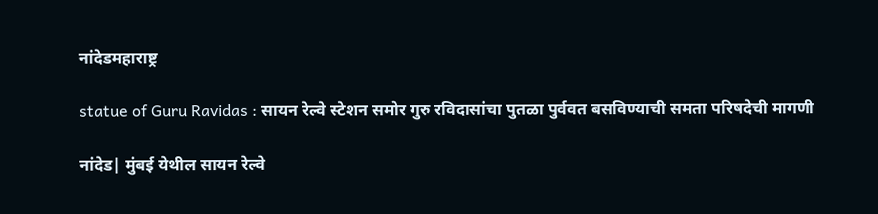नांदेडमहाराष्ट्र

statue of Guru Ravidas : सायन रेल्वे स्टेशन समोर गुरु रविदासांचा पुतळा पुर्ववत बसविण्याची समता परिषदेची मागणी

नांदेड| मुंबई येथील सायन रेल्वे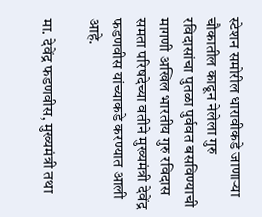स्टेशन समोरील धारावीकडे जाणाऱ्या चौकातील काढून नेलेला गुरु रविदासांचा पुतळा पुर्ववत बसविण्याची मागणी अखिल भारतीय गुरु रविदास समता परिषदेच्या वतीने मुख्यमंत्री देवेंद्र फडणवीस यांच्याकडे करण्यात आली आहे.

मा. देवेंद्र फडणवीस, मुख्यमंत्री तथा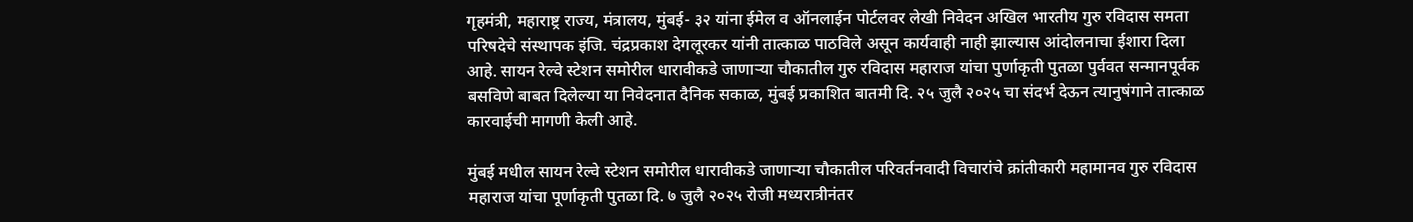गृहमंत्री, महाराष्ट्र राज्य, मंत्रालय, मुंबई- ३२ यांना ईमेल व ऑनलाईन पोर्टलवर लेखी निवेदन अखिल भारतीय गुरु रविदास समता परिषदेचे संस्थापक इंजि. चंद्रप्रकाश देगलूरकर यांनी तात्काळ पाठविले असून कार्यवाही नाही झाल्यास आंदोलनाचा ईशारा दिला आहे. सायन रेल्वे स्टेशन समोरील धारावीकडे जाणाऱ्या चौकातील गुरु रविदास महाराज यांचा पुर्णाकृती पुतळा पुर्ववत सन्मानपूर्वक बसविणे बाबत दिलेल्या या निवेदनात दैनिक सकाळ, मुंबई प्रकाशित बातमी दि. २५ जुलै २०२५ चा संदर्भ देऊन त्यानुषंगाने तात्काळ कारवाईची मागणी केली आहे.

मुंबई मधील सायन रेल्वे स्टेशन समोरील धारावीकडे जाणाऱ्या चौकातील परिवर्तनवादी विचारांचे क्रांतीकारी महामानव गुरु रविदास महाराज यांचा पूर्णाकृती पुतळा दि. ७ जुलै २०२५ रोजी मध्यरात्रीनंतर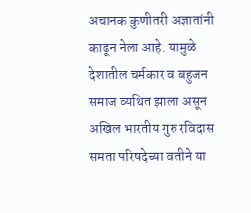अचानक कुणीतरी अज्ञातांनी काढून नेला आहे. यामुळे देशातील चर्मकार व बहुजन समाज व्यथित झाला असून अखिल भारतीय गुरु रविदास समता परिषदेच्या वतीने या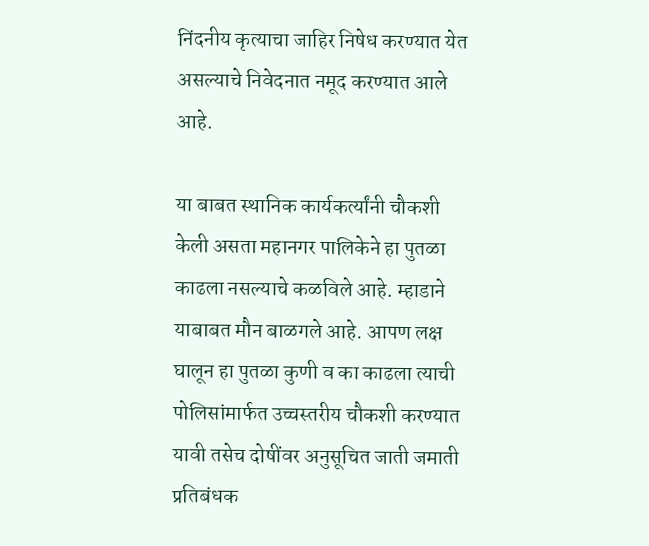निंदनीय कृत्याचा जाहिर निषेध करण्यात येत असल्याचे निवेदनात नमूद करण्यात आले आहे.

या बाबत स्थानिक कार्यकर्त्यांनी चौकशी केली असता महानगर पालिकेने हा पुतळा काढला नसल्याचे कळविले आहे. म्हाडाने याबाबत मौन बाळगले आहे. आपण लक्ष घालून हा पुतळा कुणी व का काढला त्याची पोलिसांमार्फत उच्चस्तरीय चौकशी करण्यात यावी तसेच दोषींवर अनुसूचित जाती जमाती प्रतिबंधक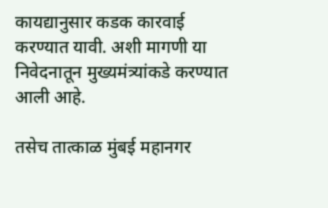कायद्यानुसार कडक कारवाई करण्यात यावी. अशी मागणी या निवेदनातून मुख्यमंत्र्यांकडे करण्यात आली आहे.

तसेच तात्काळ मुंबई महानगर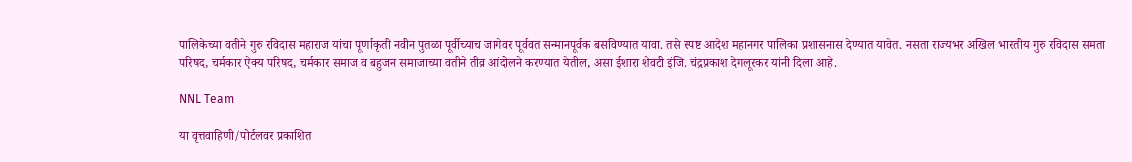पालिकेच्या वतीने गुरु रविदास महाराज यांचा पूर्णाकृती नवीन पुतळा पूर्वीच्याच जागेवर पूर्ववत सन्मानपूर्वक बसविण्यात यावा. तसे स्पष्ट आदेश महानगर पालिका प्रशासनास देण्यात यावेत. नसता राज्यभर अखिल भारतीय गुरु रविदास समता परिषद, चर्मकार ऐक्य परिषद, चर्मकार समाज व बहुजन समाजाच्या वतीने तीव्र आंदोलने करण्यात येतील, असा ईशारा शेवटी इंजि. चंद्रप्रकाश देगलूरकर यांनी दिला आहे.

NNL Team

या वृत्तवाहिणी/पोर्टलवर प्रकाशित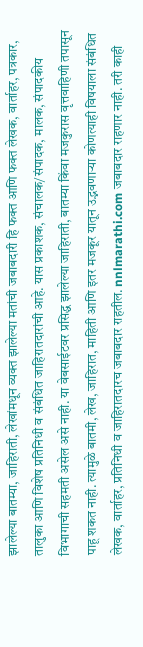झालेल्या बातम्या, जाहिराती, लेखांमधून व्यक्त झालेल्या मतांची जबाबदारी हि फक्त आणि फक्त लेखक, वार्ताहर, पत्रकार, तालुका आणि विशेष प्रतिनिधी व संबंधित जाहिरातदारांची आहे. यास प्रकाशक, संचालक/संपादक, मालक, संपादकीय विभागाची सहमती असेल असे नाही. या वेबसाईटवर प्रसिद्ध झालेल्या जाहिराती, बातम्या किंवा मजकुरास वृत्तवाहिणी तपासून पाहू शकत नाही. त्यामुळे बातमी, लेख, जाहिरात, माहिती आणि इतर मजकूर यातून उद्भवणाऱ्या कोणत्याही विषयाला संबंधित लेखक, वार्ताहर, प्रतिनिधी व जाहिरातदारच जबाबदार राहतील. nnlmarathi.com जबाबदार राहणार नाही. तरी काही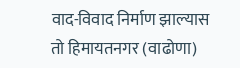वाद-विवाद निर्माण झाल्यास तो हिमायतनगर (वाढोणा)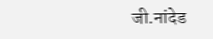जी.नांदेड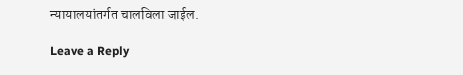न्यायालयांतर्गत चालविला जाईल.

Leave a Reply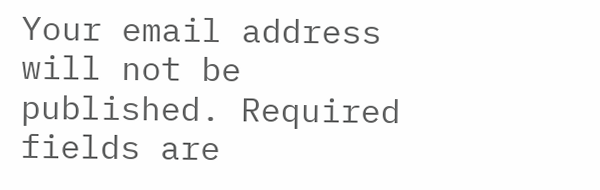Your email address will not be published. Required fields are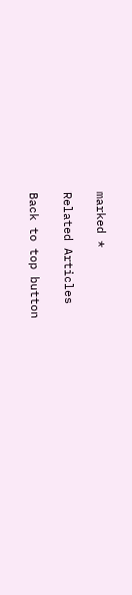marked *

Related Articles

Back to top button